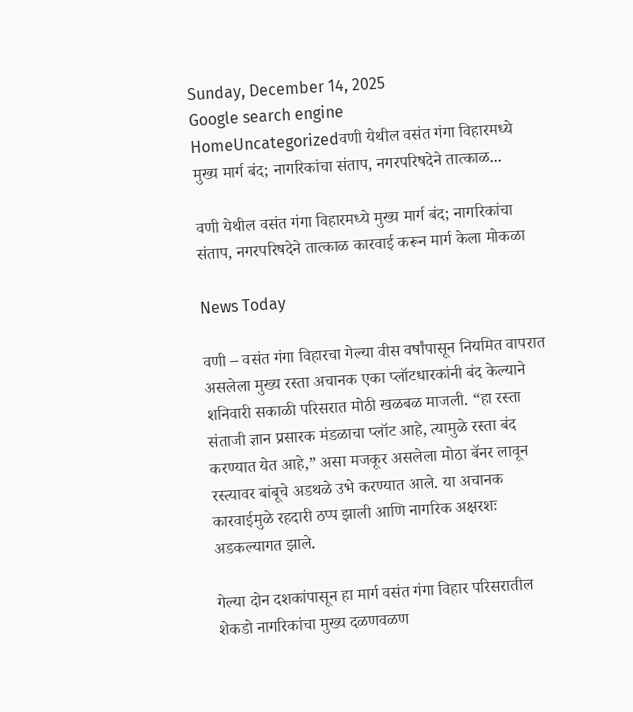Sunday, December 14, 2025
Google search engine
HomeUncategorizedवणी येथील वसंत गंगा विहारमध्ये मुख्य मार्ग बंद; नागरिकांचा संताप, नगरपरिषदेने तात्काळ...

वणी येथील वसंत गंगा विहारमध्ये मुख्य मार्ग बंद; नागरिकांचा संताप, नगरपरिषदेने तात्काळ कारवाई करून मार्ग केला मोकळा

News Today

वणी – वसंत गंगा विहारचा गेल्या वीस वर्षांपासून नियमित वापरात असलेला मुख्य रस्ता अचानक एका प्लॉटधारकांनी बंद केल्याने शनिवारी सकाळी परिसरात मोठी खळबळ माजली. “हा रस्ता संताजी ज्ञान प्रसारक मंडळाचा प्लॉट आहे, त्यामुळे रस्ता बंद करण्यात येत आहे,” असा मजकूर असलेला मोठा बॅनर लावून रस्त्यावर बांबूचे अडथळे उभे करण्यात आले. या अचानक कारवाईमुळे रहदारी ठप्प झाली आणि नागरिक अक्षरशः अडकल्यागत झाले.

गेल्या दोन दशकांपासून हा मार्ग वसंत गंगा विहार परिसरातील शेकडो नागरिकांचा मुख्य दळणवळण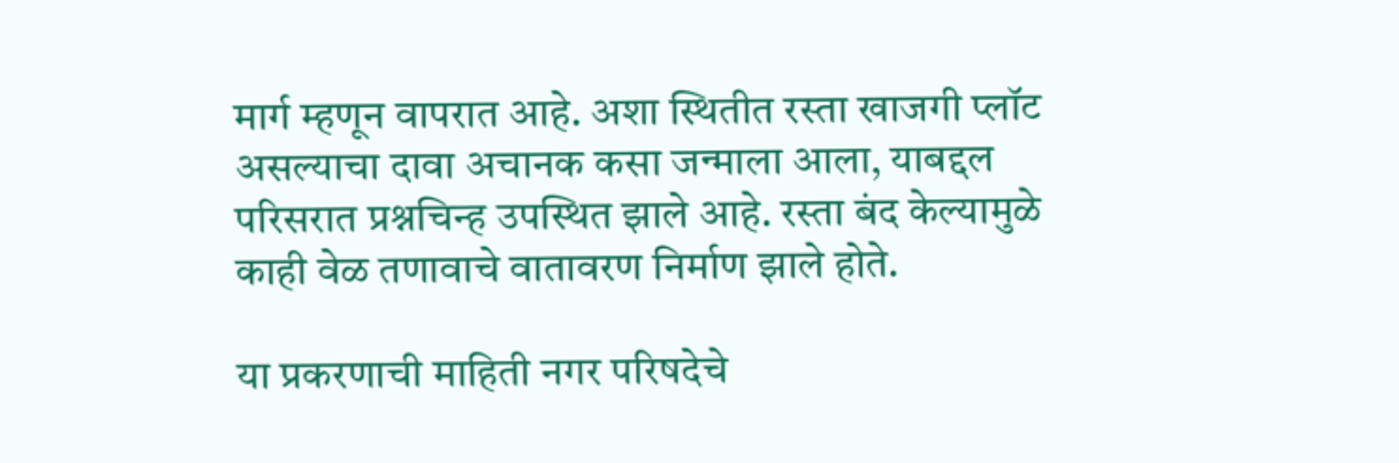मार्ग म्हणून वापरात आहे. अशा स्थितीत रस्ता खाजगी प्लॉट असल्याचा दावा अचानक कसा जन्माला आला, याबद्दल परिसरात प्रश्नचिन्ह उपस्थित झाले आहे. रस्ता बंद केल्यामुळे काही वेळ तणावाचे वातावरण निर्माण झाले होते.

या प्रकरणाची माहिती नगर परिषदेचे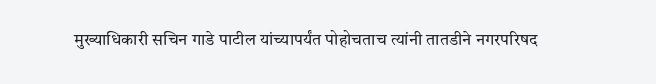मुख्याधिकारी सचिन गाडे पाटील यांच्यापर्यंत पोहोचताच त्यांनी तातडीने नगरपरिषद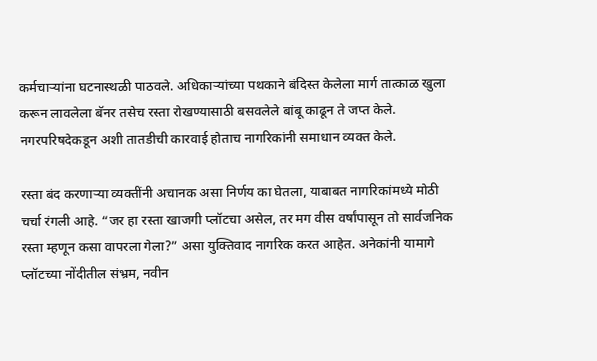कर्मचाऱ्यांना घटनास्थळी पाठवले. अधिकाऱ्यांच्या पथकाने बंदिस्त केलेला मार्ग तात्काळ खुला करून लावलेला बॅनर तसेच रस्ता रोखण्यासाठी बसवलेले बांबू काढून ते जप्त केले. नगरपरिषदेकडून अशी तातडीची कारवाई होताच नागरिकांनी समाधान व्यक्त केले.

रस्ता बंद करणाऱ्या व्यक्तींनी अचानक असा निर्णय का घेतला, याबाबत नागरिकांमध्ये मोठी चर्चा रंगली आहे. “जर हा रस्ता खाजगी प्लॉटचा असेल, तर मग वीस वर्षांपासून तो सार्वजनिक रस्ता म्हणून कसा वापरला गेला?” असा युक्तिवाद नागरिक करत आहेत. अनेकांनी यामागे प्लॉटच्या नोंदीतील संभ्रम, नवीन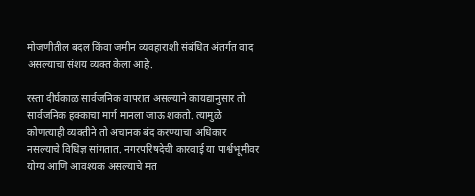मोजणीतील बदल किंवा जमीन व्यवहाराशी संबंधित अंतर्गत वाद असल्याचा संशय व्यक्त केला आहे.

रस्ता दीर्घकाळ सार्वजनिक वापरात असल्याने कायद्यानुसार तो सार्वजनिक हक्काचा मार्ग मानला जाऊ शकतो. त्यामुळे कोणत्याही व्यक्तीने तो अचानक बंद करण्याचा अधिकार नसल्याचे विधिज्ञ सांगतात. नगरपरिषदेची कारवाई या पार्श्वभूमीवर योग्य आणि आवश्यक असल्याचे मत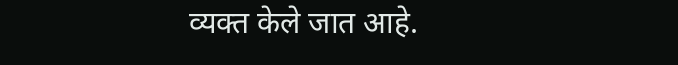व्यक्त केले जात आहे.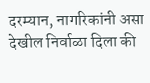दरम्यान, नागरिकांनी असा देखील निर्वाळा दिला की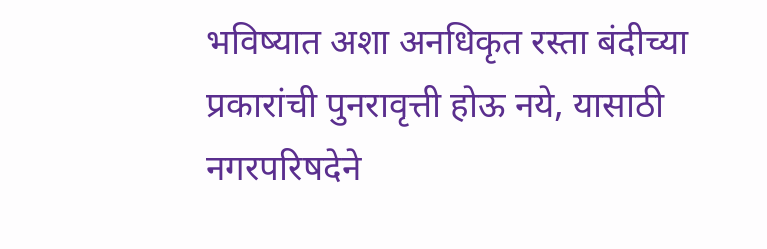भविष्यात अशा अनधिकृत रस्ता बंदीच्या प्रकारांची पुनरावृत्ती होऊ नये, यासाठी नगरपरिषदेने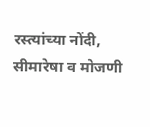रस्त्यांच्या नोंदी, सीमारेषा व मोजणी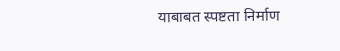याबाबत स्पष्टता निर्माण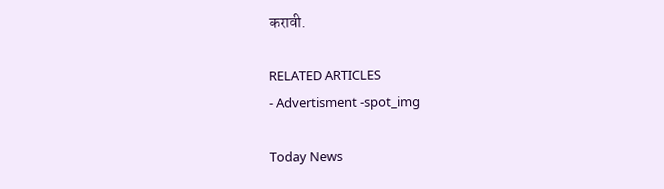करावी.

RELATED ARTICLES
- Advertisment -spot_img

Today News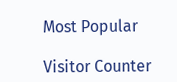Most Popular

Visitor Counter